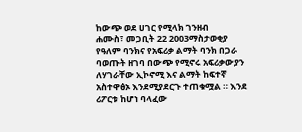ከውጭ ወደ ሀገር የሚላክ ገንዘብ
ሐሙስ፣ መጋቢት 22 2003ማስታወቂያ
የዓለም ባንክና የአፍሪቃ ልማት ባንክ በጋራ ባወጡት ዘገባ በውጭ የሚኖሩ አፍሪቃውያን ለሃገራቸው ኢኮኖሚ እና ልማት ከፍተኛ አስተዋፅኦ እንደሚያደርጉ ተጠቁሟል ። እንደ ሪፖርቱ ከሆነ ባላፈው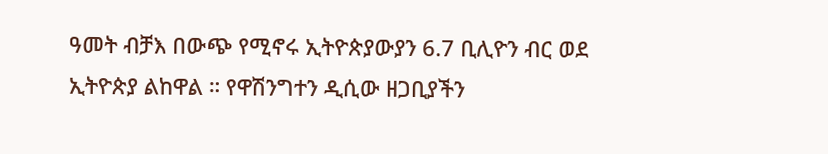ዓመት ብቻእ በውጭ የሚኖሩ ኢትዮጵያውያን 6.7 ቢሊዮን ብር ወደ ኢትዮጵያ ልከዋል ። የዋሽንግተን ዲሲው ዘጋቢያችን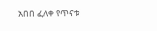አበበ ፈለቀ የጥናቱ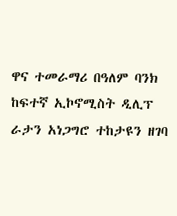ዋና ተመራማሪ በዓለም ባንክ ከፍተኛ ኢኮኖሚስት ዲሊፕ ራታን አነጋግሮ ተከታዩን ዘገባ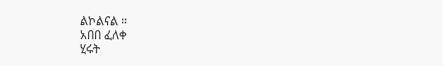ልኮልናል ።
አበበ ፈለቀ
ሂሩት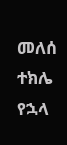መለሰ
ተክሌ የኋላ